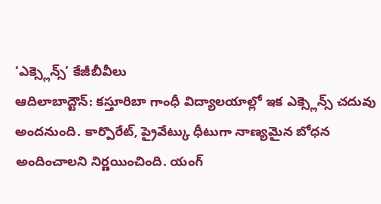‘ఎక్స్లెన్స్’ కేజీబీవీలు
ఆదిలాబాద్టౌన్: కస్తూరిబా గాంధీ విద్యాలయాల్లో ఇక ఎక్స్లెన్స్ చదువు అందనుంది. కార్పొరేట్, ప్రైవేట్కు ధీటుగా నాణ్యమైన బోధన అందించాలని నిర్ణయించింది. యంగ్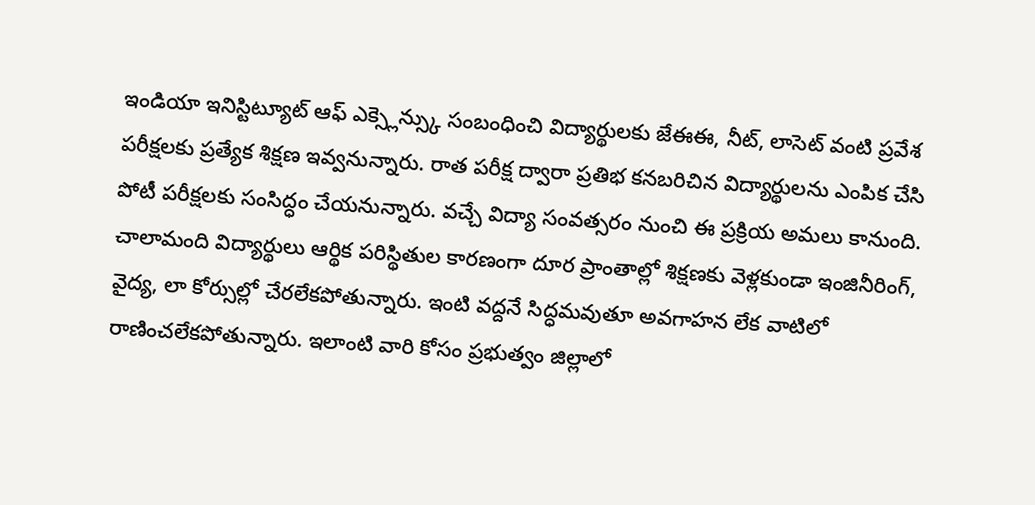ఇండియా ఇనిస్టిట్యూట్ ఆఫ్ ఎక్స్లెన్స్కు సంబంధించి విద్యార్థులకు జేఈఈ, నీట్, లాసెట్ వంటి ప్రవేశ పరీక్షలకు ప్రత్యేక శిక్షణ ఇవ్వనున్నారు. రాత పరీక్ష ద్వారా ప్రతిభ కనబరిచిన విద్యార్థులను ఎంపిక చేసి పోటీ పరీక్షలకు సంసిద్ధం చేయనున్నారు. వచ్చే విద్యా సంవత్సరం నుంచి ఈ ప్రక్రియ అమలు కానుంది. చాలామంది విద్యార్థులు ఆర్థిక పరిస్థితుల కారణంగా దూర ప్రాంతాల్లో శిక్షణకు వెళ్లకుండా ఇంజినీరింగ్, వైద్య, లా కోర్సుల్లో చేరలేకపోతున్నారు. ఇంటి వద్దనే సిద్ధమవుతూ అవగాహన లేక వాటిలో రాణించలేకపోతున్నారు. ఇలాంటి వారి కోసం ప్రభుత్వం జిల్లాలో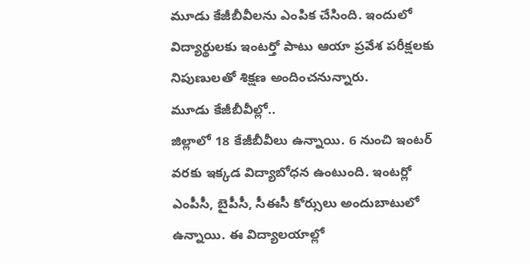మూడు కేజీబీవీలను ఎంపిక చేసింది. ఇందులో విద్యార్థులకు ఇంటర్తో పాటు ఆయా ప్రవేశ పరీక్షలకు నిపుణులతో శిక్షణ అందించనున్నారు.
మూడు కేజీబీవీల్లో..
జిల్లాలో 18 కేజీబీవీలు ఉన్నాయి. 6 నుంచి ఇంటర్ వరకు ఇక్కడ విద్యాబోధన ఉంటుంది. ఇంటర్లో ఎంపీసీ, బైపీసీ, సీఈసీ కోర్సులు అందుబాటులో ఉన్నాయి. ఈ విద్యాలయాల్లో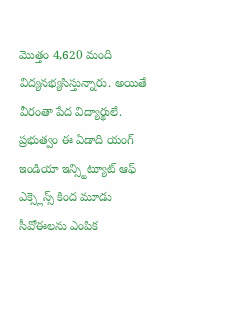మొత్తం 4,620 మంది విద్యనభ్యసిస్తున్నారు. అయితే వీరంతా పేద విద్యార్థులే. ప్రభుత్వం ఈ ఏడాది యంగ్ ఇండియా ఇన్స్టిట్యూట్ ఆఫ్ ఎక్స్లెన్స్ కింద మూడు సీవోఈలను ఎంపిక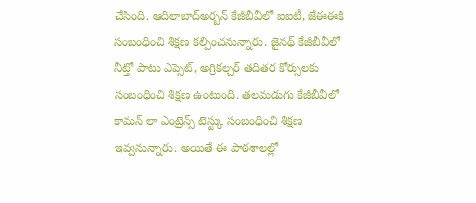చేసింది. ఆదిలాబాద్అర్బన్ కేజీబీవీలో ఐఐటీ, జేఈఈకి సంబంధించి శిక్షణ కల్పించనున్నారు. జైనథ్ కేజీబీవీలో నీట్తో పాటు ఎప్సెట్, అగ్రికల్చర్ తదితర కోర్సులకు సంబంధించి శిక్షణ ఉంటుంది. తలమడుగు కేజీబీవీలో కామన్ లా ఎంట్రెన్స్ టెస్ట్కు సంబంధించి శిక్షణ ఇవ్వనున్నారు. అయితే ఈ పాఠశాలల్లో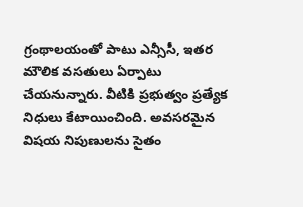గ్రంథాలయంతో పాటు ఎన్సీసీ, ఇతర మౌలిక వసతులు ఏర్పాటు చేయనున్నారు. వీటికి ప్రభుత్వం ప్రత్యేక నిధులు కేటాయించింది. అవసరమైన విషయ నిపుణులను సైతం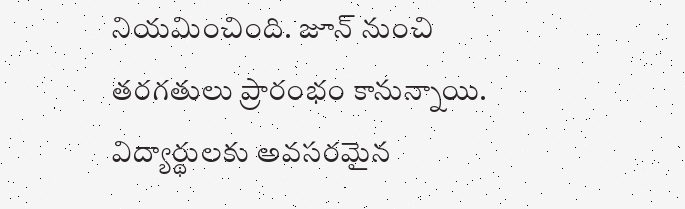నియమించింది. జూన్ నుంచి తరగతులు ప్రారంభం కానున్నాయి. విద్యార్థులకు అవసరమైన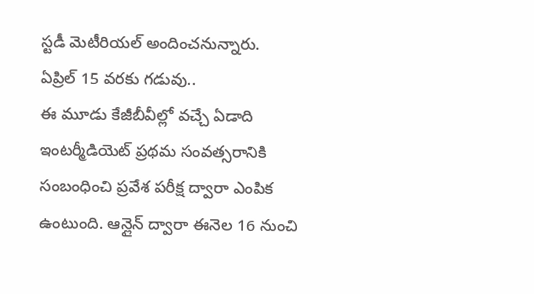స్టడీ మెటీరియల్ అందించనున్నారు.
ఏప్రిల్ 15 వరకు గడువు..
ఈ మూడు కేజీబీవీల్లో వచ్చే ఏడాది ఇంటర్మీడియెట్ ప్రథమ సంవత్సరానికి సంబంధించి ప్రవేశ పరీక్ష ద్వారా ఎంపిక ఉంటుంది. ఆన్లైన్ ద్వారా ఈనెల 16 నుంచి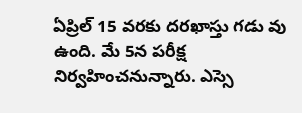ఏప్రిల్ 15 వరకు దరఖాస్తు గడు వు ఉంది. మే 5న పరీక్ష నిర్వహించనున్నారు. ఎస్సె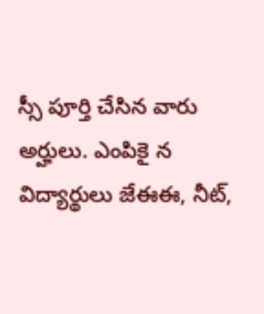స్సీ పూర్తి చేసిన వారు అర్హులు. ఎంపికై న విద్యార్థులు జేఈఈ, నీట్,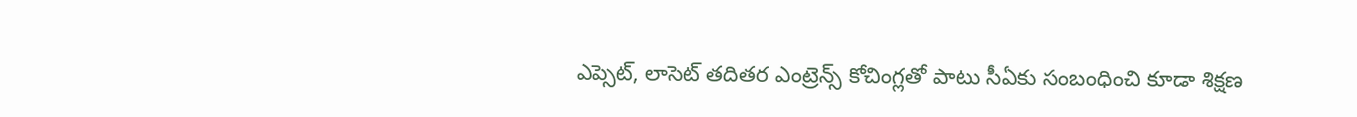ఎప్సెట్, లాసెట్ తదితర ఎంట్రెన్స్ కోచింగ్లతో పాటు సీఏకు సంబంధించి కూడా శిక్షణ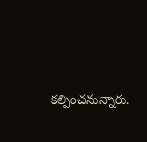కల్పించనున్నారు.